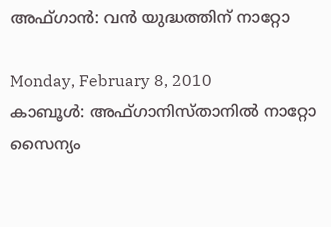അഫ്ഗാന്‍: വന്‍ യുദ്ധത്തിന് നാറ്റോ

Monday, February 8, 2010
കാബൂള്‍: അഫ്ഗാനിസ്താനില്‍ നാറ്റോ സൈന്യം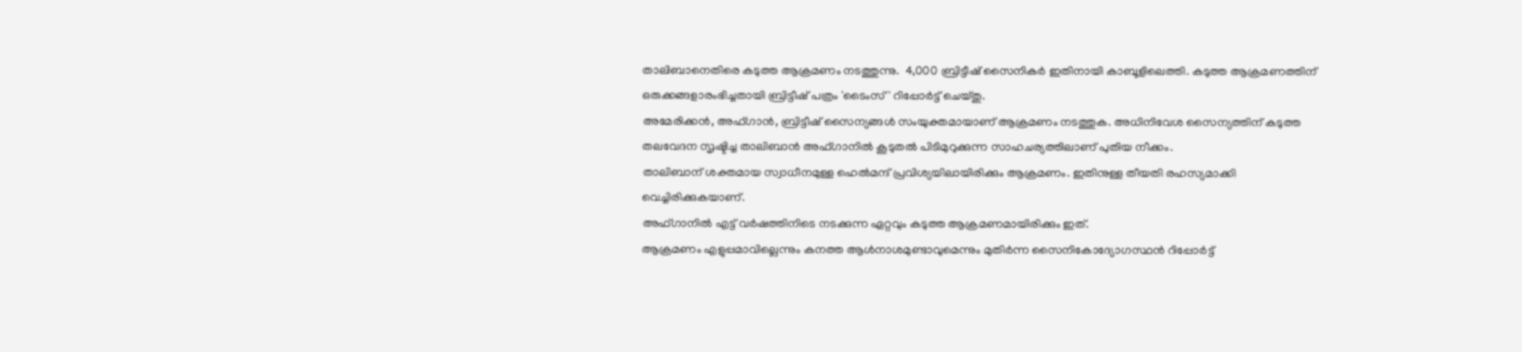താലിബാനെതിരെ കടുത്ത ആക്രമണം നടത്തുന്നു.  4,000 ബ്രിട്ടീഷ് സൈനികര്‍ ഇതിനായി കാബൂളിലെത്തി. കടുത്ത ആക്രമണത്തിന് ഒരുക്കങ്ങളാരംഭിച്ചതായി ബ്രിട്ടീഷ് പത്രം 'ടൈംസ്' റിപ്പോര്‍ട്ട് ചെയ്തു.
അമേരിക്കന്‍, അഫ്ഗാന്‍, ബ്രിട്ടീഷ് സൈന്യങ്ങള്‍ സംയുക്തമായാണ് ആക്രമണം നടത്തുക. അധിനിവേശ സൈന്യത്തിന് കടുത്ത തലവേദന സൃഷ്ടിച്ച താലിബാന്‍ അഫ്ഗാനില്‍ കൂടുതല്‍ പിടിമുറുക്കുന്ന സാഹചര്യത്തിലാണ് പുതിയ നീക്കം.
താലിബാന് ശക്തമായ സ്വാധീനമുള്ള ഹെല്‍മന്ദ് പ്രവിശ്യയിലായിരിക്കും ആക്രമണം. ഇതിനുള്ള തീയതി രഹസ്യമാക്കി വെച്ചിരിക്കുകയാണ്.
അഫ്ഗാനില്‍ എട്ട് വര്‍ഷത്തിനിടെ നടക്കുന്ന ഏറ്റവും കടുത്ത ആക്രമണമായിരിക്കും ഇത്.
ആക്രമണം എളുപ്പമാവില്ലെന്നും കനത്ത ആള്‍നാശമുണ്ടാവുമെന്നും മുതിര്‍ന്ന സൈനികോദ്യോഗസ്ഥന്‍ റിപ്പോര്‍ട്ട്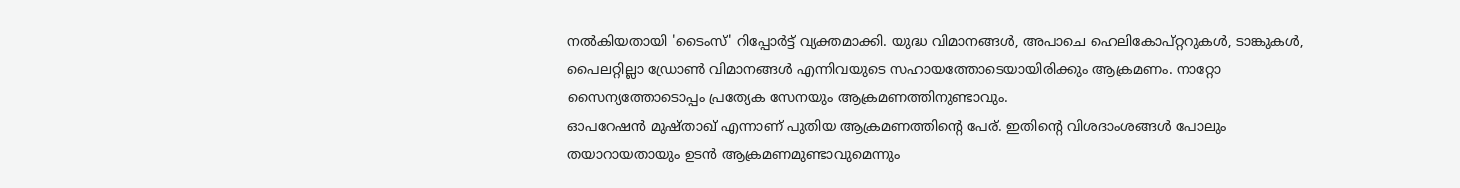നല്‍കിയതായി 'ടൈംസ്' റിപ്പോര്‍ട്ട് വ്യക്തമാക്കി. യുദ്ധ വിമാനങ്ങള്‍, അപാചെ ഹെലികോപ്റ്ററുകള്‍, ടാങ്കുകള്‍, പൈലറ്റില്ലാ ഡ്രോണ്‍ വിമാനങ്ങള്‍ എന്നിവയുടെ സഹായത്തോടെയായിരിക്കും ആക്രമണം. നാറ്റോ സൈന്യത്തോടൊപ്പം പ്രത്യേക സേനയും ആക്രമണത്തിനുണ്ടാവും.
ഓപറേഷന്‍ മുഷ്താഖ് എന്നാണ് പുതിയ ആക്രമണത്തിന്റെ പേര്. ഇതിന്റെ വിശദാംശങ്ങള്‍ പോലും തയാറായതായും ഉടന്‍ ആക്രമണമുണ്ടാവുമെന്നും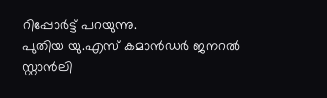റിപ്പോര്‍ട്ട് പറയുന്നു.
പുതിയ യു.എസ് കമാന്‍ഡര്‍ ജനറല്‍ സ്റ്റാന്‍ലി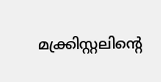മക്ക്രിസ്റ്റലിന്റെ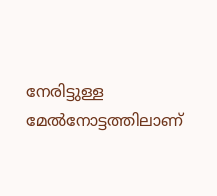നേരിട്ടുള്ള മേല്‍നോട്ടത്തിലാണ്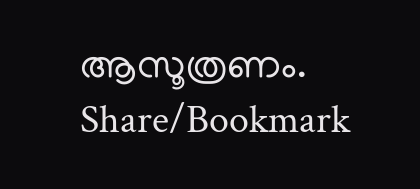ആസൂത്രണം.
Share/Bookmark